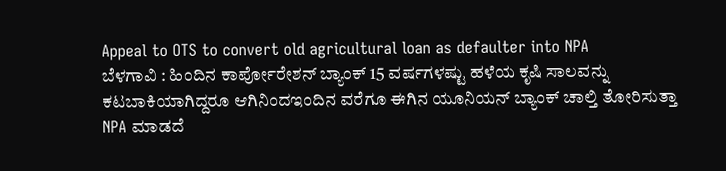Appeal to OTS to convert old agricultural loan as defaulter into NPA
ಬೆಳಗಾವಿ : ಹಿಂದಿನ ಕಾರ್ಪೋರೇಶನ್ ಬ್ಯಾಂಕ್ 15 ವರ್ಷಗಳಷ್ಟು ಹಳೆಯ ಕೃಷಿ ಸಾಲವನ್ನು ಕಟಬಾಕಿಯಾಗಿದ್ದರೂ ಆಗಿನಿಂದಇಂದಿನ ವರೆಗೂ ಈಗಿನ ಯೂನಿಯನ್ ಬ್ಯಾಂಕ್ ಚಾಲ್ತಿ ತೋರಿಸುತ್ತಾ NPA ಮಾಡದೆ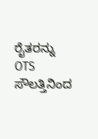ರೈತರನ್ನು OTS ಸೌಲತ್ತಿನಿಂದ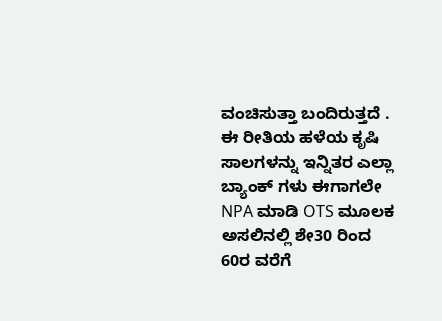ವಂಚಿಸುತ್ತಾ ಬಂದಿರುತ್ತದೆ .
ಈ ರೀತಿಯ ಹಳೆಯ ಕೃಷಿ ಸಾಲಗಳನ್ನು ಇನ್ನಿತರ ಎಲ್ಲಾ ಬ್ಯಾಂಕ್ ಗಳು ಈಗಾಗಲೇ NPA ಮಾಡಿ OTS ಮೂಲಕ ಅಸಲಿನಲ್ಲಿ ಶೇ30 ರಿಂದ 60ರ ವರೆಗೆ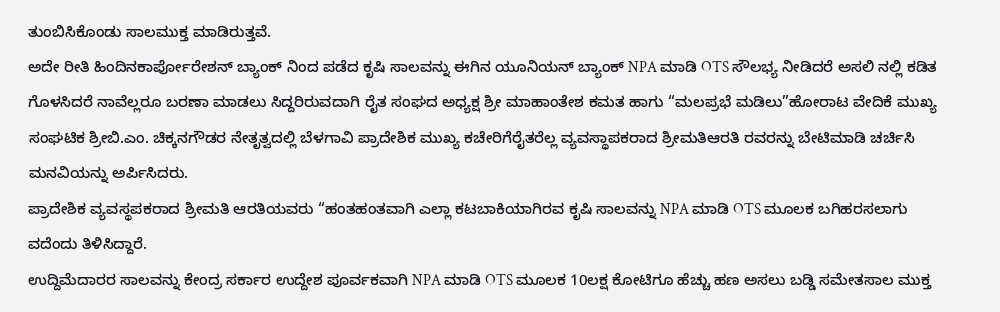ತುಂಬಿಸಿಕೊಂಡು ಸಾಲಮುಕ್ತ ಮಾಡಿರುತ್ತವೆ.
ಅದೇ ರೀತಿ ಹಿಂದಿನಕಾರ್ಪೋರೇಶನ್ ಬ್ಯಾಂಕ್ ನಿಂದ ಪಡೆದ ಕೃಷಿ ಸಾಲವನ್ನು ಈಗಿನ ಯೂನಿಯನ್ ಬ್ಯಾಂಕ್ NPA ಮಾಡಿ OTS ಸೌಲಭ್ಯ ನೀಡಿದರೆ ಅಸಲಿ ನಲ್ಲಿ ಕಡಿತ ಗೊಳಸಿದರೆ ನಾವೆಲ್ಲರೂ ಬರಣಾ ಮಾಡಲು ಸಿದ್ದರಿರುವದಾಗಿ ರೈತ ಸಂಘದ ಅಧ್ಯಕ್ಷ ಶ್ರೀ ಮಾಹಾಂತೇಶ ಕಮತ ಹಾಗು “ಮಲಪ್ರಭೆ ಮಡಿಲು”ಹೋರಾಟ ವೇದಿಕೆ ಮುಖ್ಯ ಸಂಘಟಿಕ ಶ್ರೀಬಿ.ಎಂ. ಚಿಕ್ಕನಗೌಡರ ನೇತೃತ್ವದಲ್ಲಿ ಬೆಳಗಾವಿ ಪ್ರಾದೇಶಿಕ ಮುಖ್ಯ ಕಚೇರಿಗೆರೈತರೆಲ್ಲ ವ್ಯವಸ್ಥಾಪಕರಾದ ಶ್ರೀಮತಿಆರತಿ ರವರನ್ನು ಬೇಟಿಮಾಡಿ ಚರ್ಚಿಸಿ ಮನವಿಯನ್ನು ಅರ್ಪಿಸಿದರು.
ಪ್ರಾದೇಶಿಕ ವ್ಯವಸ್ಥಪಕರಾದ ಶ್ರೀಮತಿ ಆರತಿಯವರು “ಹಂತಹಂತವಾಗಿ ಎಲ್ಲಾ ಕಟಬಾಕಿಯಾಗಿರವ ಕೃಷಿ ಸಾಲವನ್ನು NPA ಮಾಡಿ OTS ಮೂಲಕ ಬಗಿಹರಸಲಾಗು ವದೆಂದು ತಿಳಿಸಿದ್ದಾರೆ.
ಉದ್ದಿಮೆದಾರರ ಸಾಲವನ್ನು ಕೇಂದ್ರ ಸರ್ಕಾರ ಉದ್ದೇಶ ಪೂರ್ವಕವಾಗಿ NPA ಮಾಡಿ OTS ಮೂಲಕ 10ಲಕ್ಷ ಕೋಟಿಗೂ ಹೆಚ್ಚು ಹಣ ಅಸಲು ಬಡ್ಡಿ ಸಮೇತಸಾಲ ಮುಕ್ತ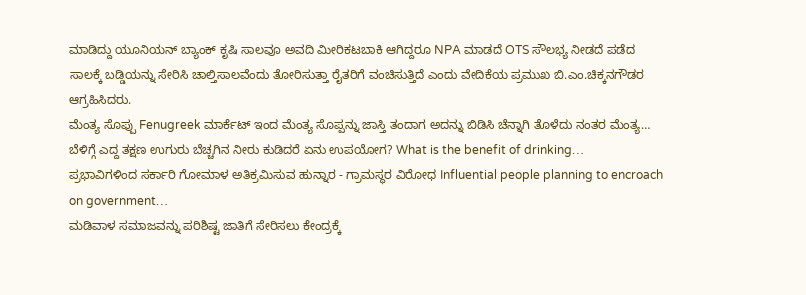ಮಾಡಿದ್ದು ಯೂನಿಯನ್ ಬ್ಯಾಂಕ್ ಕೃಷಿ ಸಾಲವೂ ಅವದಿ ಮೀರಿಕಟಬಾಕಿ ಆಗಿದ್ದರೂ NPA ಮಾಡದೆ OTS ಸೌಲಭ್ಯ ನೀಡದೆ ಪಡೆದ ಸಾಲಕ್ಕೆ ಬಡ್ಡಿಯನ್ನು ಸೇರಿಸಿ ಚಾಲ್ತಿಸಾಲವೆಂದು ತೋರಿಸುತ್ತಾ ರೈತರಿಗೆ ವಂಚಿಸುತ್ತಿದೆ ಎಂದು ವೇದಿಕೆಯ ಪ್ರಮುಖ ಬಿ.ಎಂ.ಚಿಕ್ಕನಗೌಡರ ಆಗ್ರಹಿಸಿದರು.
ಮೆಂತ್ಯ ಸೊಪ್ಪು Fenugreek ಮಾರ್ಕೆಟ್ ಇಂದ ಮೆಂತ್ಯ ಸೊಪ್ಪನ್ನು ಜಾಸ್ತಿ ತಂದಾಗ ಅದನ್ನು ಬಿಡಿಸಿ ಚೆನ್ನಾಗಿ ತೊಳೆದು ನಂತರ ಮೆಂತ್ಯ…
ಬೆಳಿಗ್ಗೆ ಎದ್ದ ತಕ್ಷಣ ಉಗುರು ಬೆಚ್ಚಗಿನ ನೀರು ಕುಡಿದರೆ ಏನು ಉಪಯೋಗ? What is the benefit of drinking…
ಪ್ರಭಾವಿಗಳಿಂದ ಸರ್ಕಾರಿ ಗೋಮಾಳ ಅತಿಕ್ರಮಿಸುವ ಹುನ್ನಾರ - ಗ್ರಾಮಸ್ಥರ ವಿರೋಧ Influential people planning to encroach on government…
ಮಡಿವಾಳ ಸಮಾಜವನ್ನು ಪರಿಶಿಷ್ಟ ಜಾತಿಗೆ ಸೇರಿಸಲು ಕೇಂದ್ರಕ್ಕೆ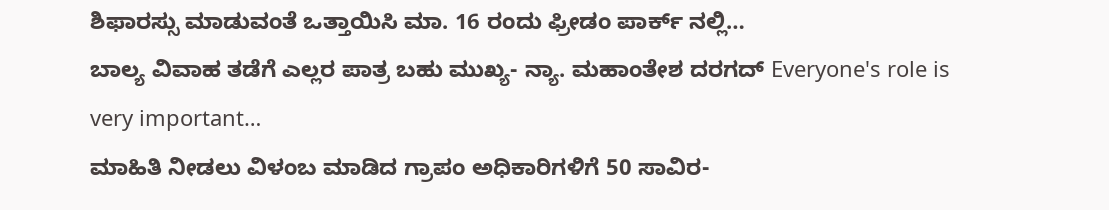ಶಿಫಾರಸ್ಸು ಮಾಡುವಂತೆ ಒತ್ತಾಯಿಸಿ ಮಾ. 16 ರಂದು ಫ್ರೀಡಂ ಪಾರ್ಕ್ ನಲ್ಲಿ…
ಬಾಲ್ಯ ವಿವಾಹ ತಡೆಗೆ ಎಲ್ಲರ ಪಾತ್ರ ಬಹು ಮುಖ್ಯ- ನ್ಯಾ. ಮಹಾಂತೇಶ ದರಗದ್ Everyone's role is very important…
ಮಾಹಿತಿ ನೀಡಲು ವಿಳಂಬ ಮಾಡಿದ ಗ್ರಾಪಂ ಅಧಿಕಾರಿಗಳಿಗೆ 50 ಸಾವಿರ-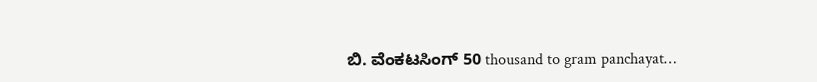ಬಿ. ವೆಂಕಟಸಿಂಗ್ 50 thousand to gram panchayat…